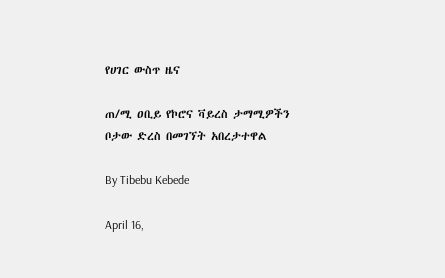የሀገር ውስጥ ዜና

ጠ/ሚ ዐቢይ የኮሮና ቫይረስ ታማሚዎችን ቦታው ድረስ በመገኘት አበረታተዋል

By Tibebu Kebede

April 16,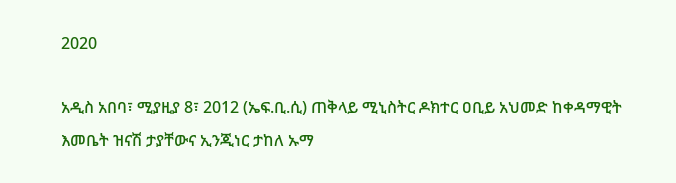2020

አዲስ አበባ፣ ሚያዚያ 8፣ 2012 (ኤፍ.ቢ.ሲ) ጠቅላይ ሚኒስትር ዶክተር ዐቢይ አህመድ ከቀዳማዊት እመቤት ዝናሽ ታያቸውና ኢንጂነር ታከለ ኡማ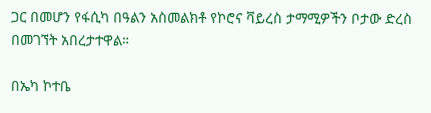ጋር በመሆን የፋሲካ በዓልን አስመልክቶ የኮሮና ቫይረስ ታማሚዎችን ቦታው ድረስ በመገኘት አበረታተዋል።

በኤካ ኮተቤ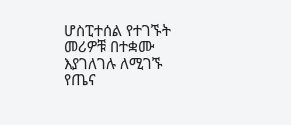ሆስፒተሰል የተገኙት መሪዎቹ በተቋሙ እያገለገሉ ለሚገኙ የጤና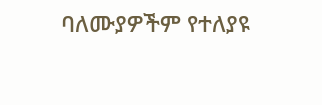ባለሙያዎችም የተለያዩ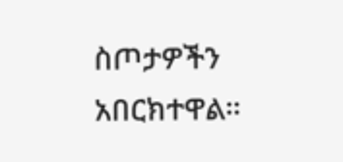ስጦታዎችን አበርክተዋል።